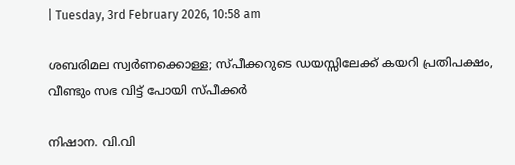| Tuesday, 3rd February 2026, 10:58 am

ശബരിമല സ്വര്‍ണക്കൊള്ള; സ്പീക്കറുടെ ഡയസ്സിലേക്ക് കയറി പ്രതിപക്ഷം, വീണ്ടും സഭ വിട്ട് പോയി സ്പീക്കര്‍

നിഷാന. വി.വി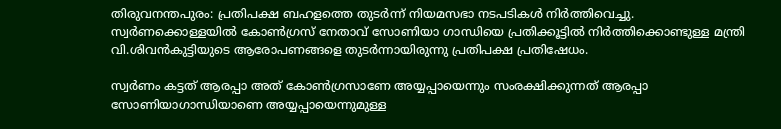തിരുവനന്തപുരം: പ്രതിപക്ഷ ബഹളത്തെ തുടര്‍ന്ന് നിയമസഭാ നടപടികള്‍ നിര്‍ത്തിവെച്ചു.
സ്വര്‍ണക്കൊള്ളയില്‍ കോണ്‍ഗ്രസ് നേതാവ് സോണിയാ ഗാന്ധിയെ പ്രതിക്കൂട്ടില്‍ നിര്‍ത്തിക്കൊണ്ടുള്ള മന്ത്രി വി.ശിവന്‍കുട്ടിയുടെ ആരോപണങ്ങളെ തുടര്‍ന്നായിരുന്നു പ്രതിപക്ഷ പ്രതിഷേധം.

സ്വര്‍ണം കട്ടത് ആരപ്പാ അത് കോണ്‍ഗ്രസാണേ അയ്യപ്പായെന്നും സംരക്ഷിക്കുന്നത് ആരപ്പാ സോണിയാഗാന്ധിയാണെ അയ്യപ്പായെന്നുമുള്ള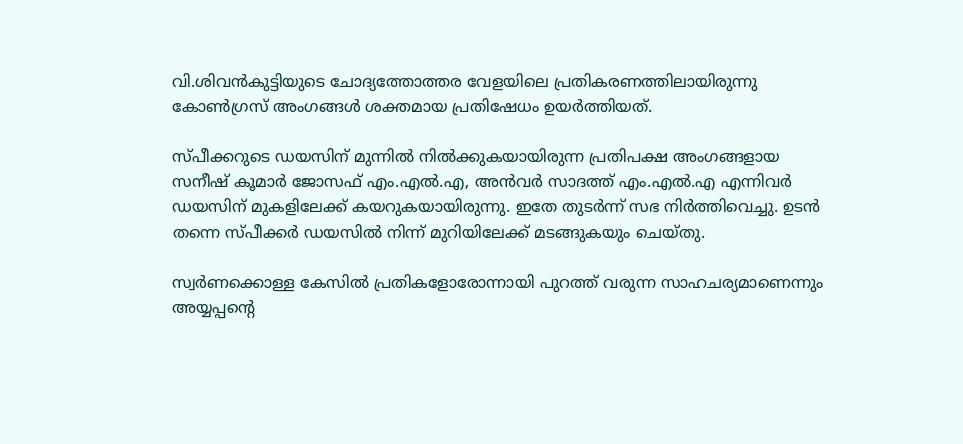വി.ശിവന്‍കുട്ടിയുടെ ചോദ്യത്തോത്തര വേളയിലെ പ്രതികരണത്തിലായിരുന്നു കോണ്‍ഗ്രസ് അംഗങ്ങള്‍ ശക്തമായ പ്രതിഷേധം ഉയര്‍ത്തിയത്.

സ്പീക്കറുടെ ഡയസിന് മുന്നില്‍ നില്‍ക്കുകയായിരുന്ന പ്രതിപക്ഷ അംഗങ്ങളായ സനീഷ് കൂമാര്‍ ജോസഫ് എം.എല്‍.എ, അന്‍വര്‍ സാദത്ത് എം.എല്‍.എ എന്നിവര്‍ ഡയസിന് മുകളിലേക്ക് കയറുകയായിരുന്നു. ഇതേ തുടര്‍ന്ന് സഭ നിര്‍ത്തിവെച്ചു. ഉടന്‍ തന്നെ സ്പീക്കര്‍ ഡയസില്‍ നിന്ന് മുറിയിലേക്ക് മടങ്ങുകയും ചെയ്തു.

സ്വര്‍ണക്കൊള്ള കേസില്‍ പ്രതികളോരോന്നായി പുറത്ത് വരുന്ന സാഹചര്യമാണെന്നും അയ്യപ്പന്റെ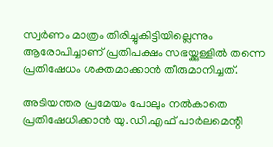സ്വര്‍ണം മാത്രം തിരിച്ചുകിട്ടിയില്ലെന്നും ആരോപിച്ചാണ് പ്രതിപക്ഷം സഭയ്ക്കുള്ളില്‍ തന്നെ പ്രതിഷേധം ശക്തമാക്കാന്‍ തീരുമാനിച്ചത്.

അടിയന്തര പ്രമേയം പോലും നല്‍കാതെ പ്രതിഷേധിക്കാന്‍ യു.ഡി.എഫ് പാര്‍ലമെന്റി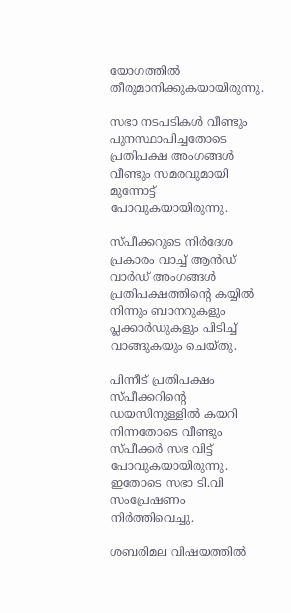യോഗത്തില്‍ തീരുമാനിക്കുകയായിരുന്നു.

സഭാ നടപടികള്‍ വീണ്ടും പുനസ്ഥാപിച്ചതോടെ പ്രതിപക്ഷ അംഗങ്ങള്‍ വീണ്ടും സമരവുമായി മുന്നോട്ട് പോവുകയായിരുന്നു.

സ്പീക്കറുടെ നിര്‍ദേശ പ്രകാരം വാച്ച് ആന്‍ഡ് വാര്‍ഡ് അംഗങ്ങള്‍ പ്രതിപക്ഷത്തിന്റെ കയ്യില്‍ നിന്നും ബാനറുകളും പ്ലക്കാര്‍ഡുകളും പിടിച്ച് വാങ്ങുകയും ചെയ്തു.

പിന്നീട് പ്രതിപക്ഷം സ്പീക്കറിന്റെ ഡയസിനുള്ളില്‍ കയറി നിന്നതോടെ വീണ്ടും സ്പീക്കര്‍ സഭ വിട്ട് പോവുകയായിരുന്നു. ഇതോടെ സഭാ ടി.വി സംപ്രേഷണം നിര്‍ത്തിവെച്ചു.

ശബരിമല വിഷയത്തില്‍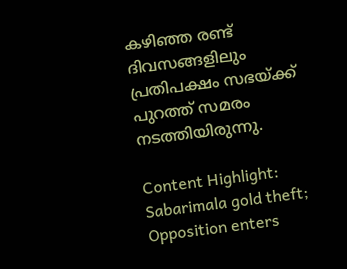കഴിഞ്ഞ രണ്ട് ദിവസങ്ങളിലും പ്രതിപക്ഷം സഭയ്ക്ക് പുറത്ത് സമരം നടത്തിയിരുന്നു.

Content Highlight:  Sabarimala gold theft; Opposition enters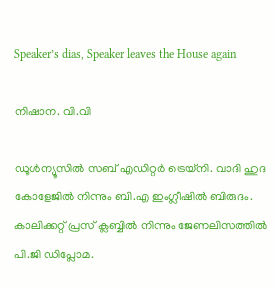Speaker’s dias, Speaker leaves the House again

നിഷാന. വി.വി

ഡൂള്‍ന്യൂസില്‍ സബ് എഡിറ്റര്‍ ട്രെയ്‌നി. വാദി ഹുദ കോളേജില്‍ നിന്നും ബി.എ ഇംഗ്ലീഷില്‍ ബിരുദം. കാലിക്കറ്റ് പ്രസ് ക്ലബ്ബില്‍ നിന്നും ജേണലിസത്തില്‍ പി.ജി ഡിപ്ലോമ.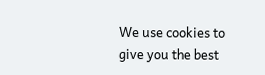We use cookies to give you the best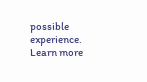possible experience. Learn more